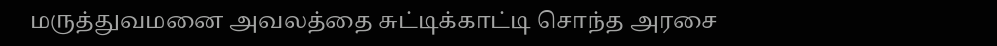மருத்துவமனை அவலத்தை சுட்டிக்காட்டி சொந்த அரசை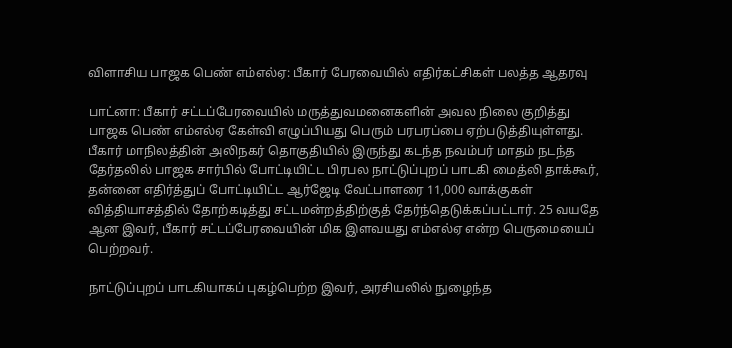விளாசிய பாஜக பெண் எம்எல்ஏ: பீகார் பேரவையில் எதிர்கட்சிகள் பலத்த ஆதரவு

பாட்னா: பீகார் சட்டப்பேரவையில் மருத்துவமனைகளின் அவல நிலை குறித்து பாஜக பெண் எம்எல்ஏ கேள்வி எழுப்பியது பெரும் பரபரப்பை ஏற்படுத்தியுள்ளது. பீகார் மாநிலத்தின் அலிநகர் தொகுதியில் இருந்து கடந்த நவம்பர் மாதம் நடந்த தேர்தலில் பாஜக சார்பில் போட்டியிட்ட பிரபல நாட்டுப்புறப் பாடகி மைத்லி தாக்கூர், தன்னை எதிர்த்துப் போட்டியிட்ட ஆர்ஜேடி வேட்பாளரை 11,000 வாக்குகள் வித்தியாசத்தில் தோற்கடித்து சட்டமன்றத்திற்குத் தேர்ந்தெடுக்கப்பட்டார். 25 வயதே ஆன இவர், பீகார் சட்டப்பேரவையின் மிக இளவயது எம்எல்ஏ என்ற பெருமையைப் பெற்றவர்.

நாட்டுப்புறப் பாடகியாகப் புகழ்பெற்ற இவர், அரசியலில் நுழைந்த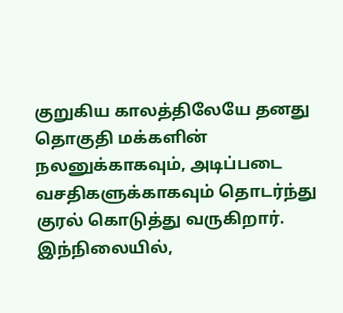குறுகிய காலத்திலேயே தனது தொகுதி மக்களின் நலனுக்காகவும், அடிப்படை வசதிகளுக்காகவும் தொடர்ந்து குரல் கொடுத்து வருகிறார். இந்நிலையில்,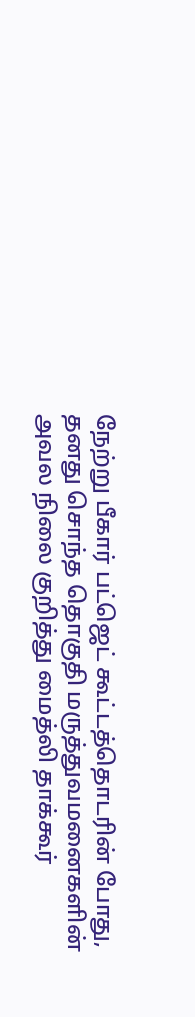நேற்று பீகார் பட்ஜெட் கூட்டத்தொடரின் போது, தனது சொந்த தொகுதி மருத்துவமனைகளின் அவல நிலை குறித்து மைத்லி தாக்கூர்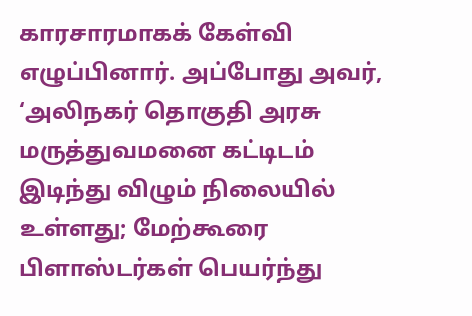காரசாரமாகக் கேள்வி எழுப்பினார். அப்போது அவர், ‘அலிநகர் தொகுதி அரசு மருத்துவமனை கட்டிடம் இடிந்து விழும் நிலையில் உள்ளது; மேற்கூரை பிளாஸ்டர்கள் பெயர்ந்து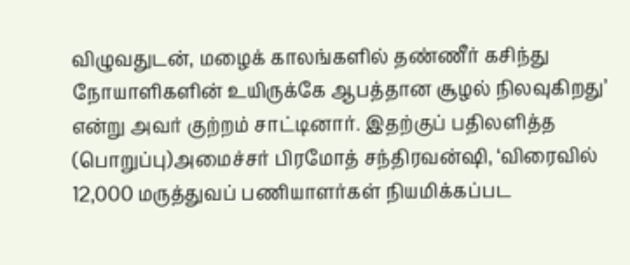விழுவதுடன், மழைக் காலங்களில் தண்ணீர் கசிந்து நோயாளிகளின் உயிருக்கே ஆபத்தான சூழல் நிலவுகிறது’ என்று அவர் குற்றம் சாட்டினார். இதற்குப் பதிலளித்த (பொறுப்பு)அமைச்சர் பிரமோத் சந்திரவன்ஷி, ‘விரைவில் 12,000 மருத்துவப் பணியாளர்கள் நியமிக்கப்பட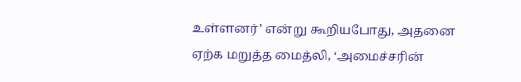உள்ளனர்’ என்று கூறியபோது, அதனை ஏற்க மறுத்த மைத்லி, ‘அமைச்சரின்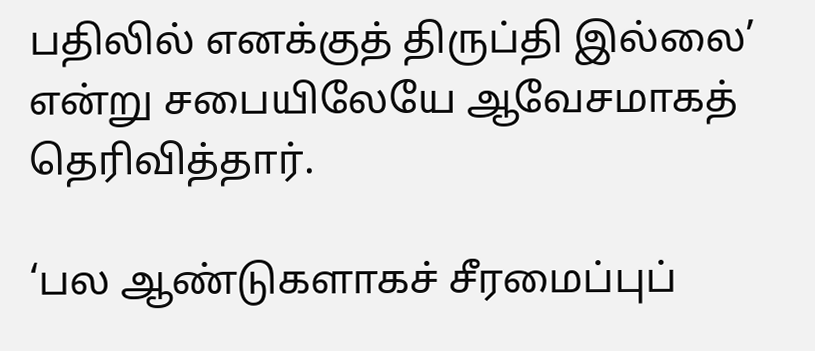பதிலில் எனக்குத் திருப்தி இல்லை’ என்று சபையிலேயே ஆவேசமாகத் தெரிவித்தார்.

‘பல ஆண்டுகளாகச் சீரமைப்புப்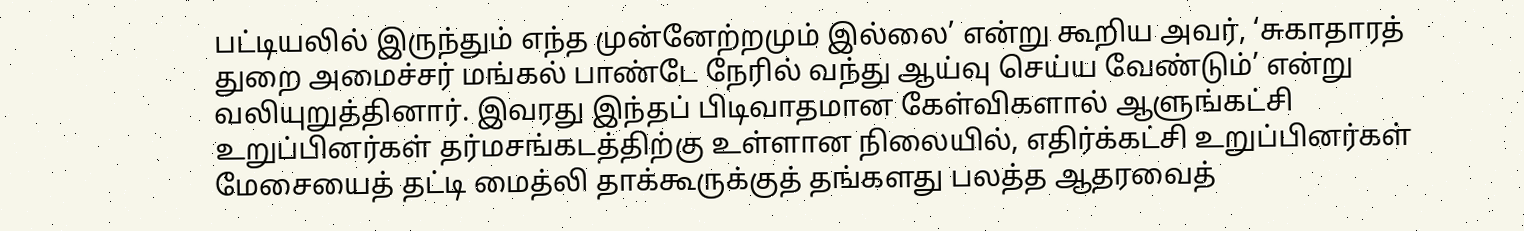பட்டியலில் இருந்தும் எந்த முன்னேற்றமும் இல்லை’ என்று கூறிய அவர், ‘சுகாதாரத் துறை அமைச்சர் மங்கல் பாண்டே நேரில் வந்து ஆய்வு செய்ய வேண்டும்’ என்று வலியுறுத்தினார். இவரது இந்தப் பிடிவாதமான கேள்விகளால் ஆளுங்கட்சி உறுப்பினர்கள் தர்மசங்கடத்திற்கு உள்ளான நிலையில், எதிர்க்கட்சி உறுப்பினர்கள் மேசையைத் தட்டி மைத்லி தாக்கூருக்குத் தங்களது பலத்த ஆதரவைத்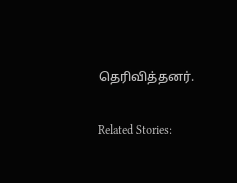தெரிவித்தனர்.

Related Stories: